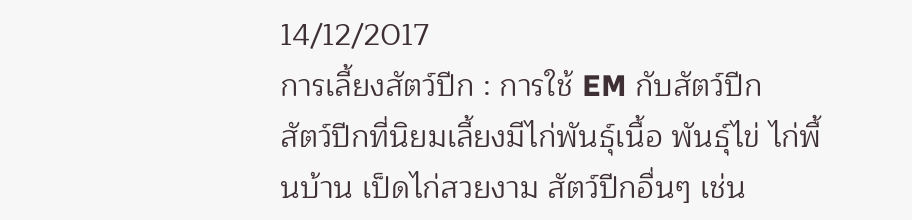14/12/2017
การเลี้ยงสัตว์ปีก : การใช้ EM กับสัตว์ปีก
สัตว์ปีกที่นิยมเลี้ยงมีไก่พันธุ์เนื้อ พันธุ์ไข่ ไก่พื้นบ้าน เป็ดไก่สวยงาม สัตว์ปีกอื่นๆ เช่น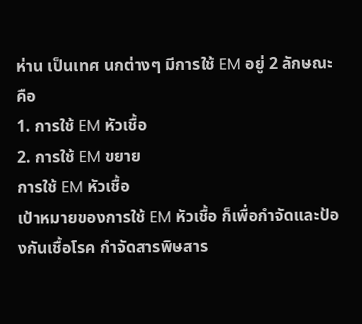ห่าน เป็นเทศ นกต่างๆ มีการใช้ EM อยู่ 2 ลักษณะ คือ
1. การใช้ EM หัวเชื้อ
2. การใช้ EM ขยาย
การใช้ EM หัวเชื้อ
เป้าหมายของการใช้ EM หัวเชื้อ ก็เพื่อกำจัดและป้องกันเชื้อโรค กำจัดสารพิษสาร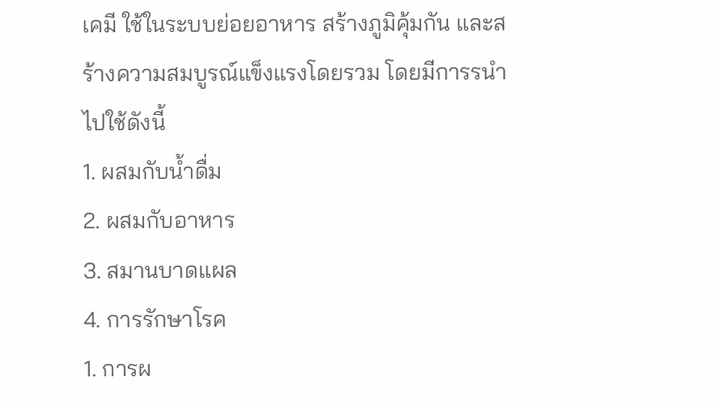เคมี ใช้ในระบบย่อยอาหาร สร้างภูมิคุ้มกัน และสร้างความสมบูรณ์แข็งแรงโดยรวม โดยมีการรนำไปใช้ดังนี้
1. ผสมกับน้ำดื่ม
2. ผสมกับอาหาร
3. สมานบาดแผล
4. การรักษาโรค
1. การผ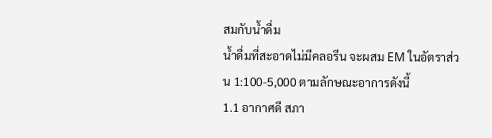สมกับน้ำดื่ม
น้ำดื่มที่สะอาดไม่มีคลอรีน จะผสม EM ในอัตราส่วน 1:100-5,000 ตามลักษณะอาการดังนี้
1.1 อากาศดี สภา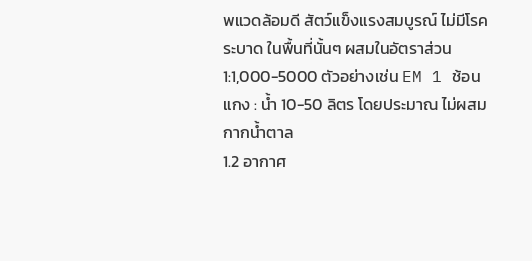พแวดล้อมดี สัตว์แข็งแรงสมบูรณ์ ไม่มีโรคระบาด ในพื้นที่นั้นๆ ผสมในอัตราส่วน 1:1,000-5000 ตัวอย่างเช่น EM 1 ช้อนแกง : น้ำ 10-50 ลิตร โดยประมาณ ไม่ผสมกากน้ำตาล
1.2 อากาศ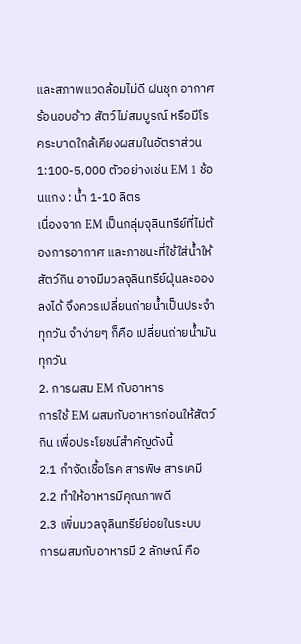และสภาพแวดล้อมไม่ดี ฝนชุก อากาศร้อนอบอ้าว สัตว์ไม่สมบูรณ์ หรือมีโรคระบาดใกล้เคียงผสมในอัตราส่วน 1:100-5,000 ตัวอย่างเช่น EM 1 ช้อนแกง : น้ำ 1-10 ลิตร
เนื่องจาก EM เป็นกลุ่มจุลินทรีย์ที่ไม่ต้องการอากาศ และภาชนะที่ใช้ใส่น้ำให้สัตว์กิน อาจมีมวลจุลินทรีย์ฝุ่นละอองลงได้ จึงควรเปลี่ยนถ่ายน้ำเป็นประจำทุกวัน จำง่ายๆ ก็คือ เปลี่ยนถ่ายน้ำมันทุกวัน
2. การผสม EM กับอาหาร
การใช้ EM ผสมกับอาหารก่อนให้สัตว์กิน เพื่อประโยชน์สำคัญดังนี้
2.1 กำจัดเชื้อโรค สารพิษ สารเคมี
2.2 ทำให้อาหารมีคุณภาพดี
2.3 เพิ่มมวลจุลินทรีย์ย่อยในระบบ
การผสมกับอาหารมี 2 ลักษณ์ คือ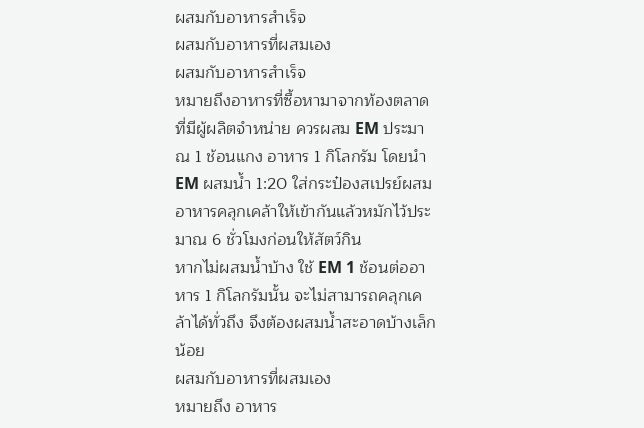ผสมกับอาหารสำเร็จ
ผสมกับอาหารที่ผสมเอง
ผสมกับอาหารสำเร็จ
หมายถึงอาหารที่ซื้อหามาจากท้องตลาด ที่มีผู้ผลิตจำหน่าย ควรผสม EM ประมาณ 1 ช้อนแกง อาหาร 1 กิโลกรัม โดยนำ EM ผสมน้ำ 1:20 ใส่กระป๋องสเปรย์ผสมอาหารคลุกเคล้าให้เข้ากันแล้วหมักไว้ประมาณ 6 ชั่วโมงก่อนให้สัตว์กิน
หากไม่ผสมน้ำบ้าง ใช้ EM 1 ช้อนต่ออาหาร 1 กิโลกรัมนั้น จะไม่สามารถคลุกเคล้าได้ทั่วถึง จึงต้องผสมน้ำสะอาดบ้างเล็กน้อย
ผสมกับอาหารที่ผสมเอง
หมายถึง อาหาร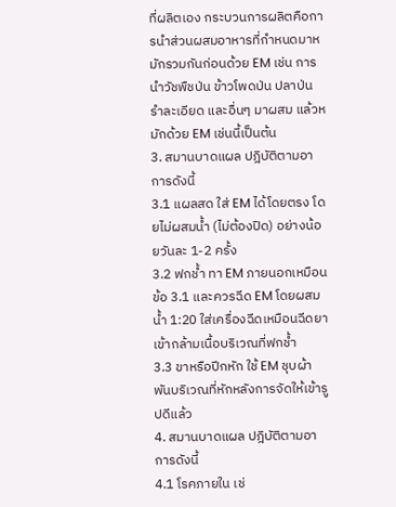ที่ผลิตเอง กระบวนการผลิตคือการนำส่วนผสมอาหารที่กำหนดมาหมักรวมกันก่อนด้วย EM เช่น การนำวัชพืชป่น ข้าวโพดป่น ปลาป่น รำละเอียด และอื่นๆ มาผสม แล้วหมักด้วย EM เช่นนี้เป็นต้น
3. สมานบาดแผล ปฎิบัติตามอาการดังนี้
3.1 แผลสด ใส่ EM ได้โดยตรง โดยไม่ผสมน้ำ (ไม่ต้องปิด) อย่างน้อยวันละ 1-2 ครั้ง
3.2 ฟกช้ำ ทา EM ภายนอกเหมือนข้อ 3.1 และควรฉีด EM โดยผสมน้ำ 1:20 ใส่เครื่องฉีดเหมือนฉีดยาเข้ากล้ามเนื้อบริเวณที่ฟกช้ำ
3.3 ขาหรือปีกหัก ใช้ EM ชุบผ้าพันบริเวณที่หักหลังการจัดให้เข้ารูปดีแล้ว
4. สมานบาดแผล ปฎิบัติตามอาการดังนี้
4.1 โรคภายใน เช่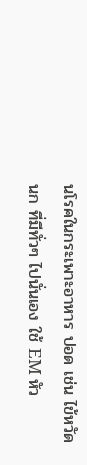นโรคในกระเพาะอาหาร ปอด เช่น ไข้หวัดนก ที่มีทั่วๆ ไปนั่นเอง ใช้ EM หัว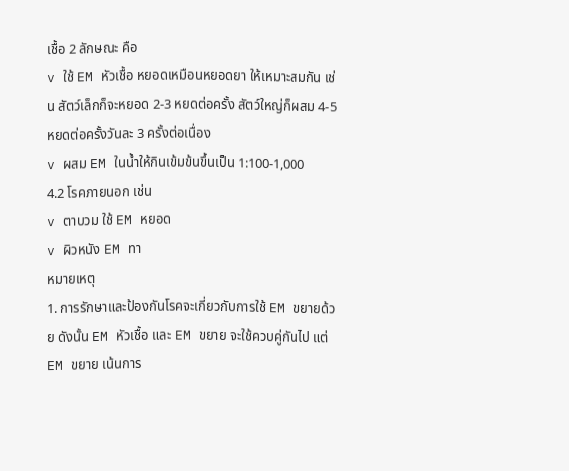เชื้อ 2 ลักษณะ คือ
v ใช้ EM หัวเชื้อ หยอดเหมือนหยอดยา ให้เหมาะสมกัน เช่น สัตว์เล็กก็จะหยอด 2-3 หยดต่อครั้ง สัตว์ใหญ่ก็ผสม 4-5 หยดต่อครั้งวันละ 3 ครั้งต่อเนื่อง
v ผสม EM ในน้ำให้กินเข้มข้นขึ้นเป็น 1:100-1,000
4.2 โรคภายนอก เช่น
v ตาบวม ใช้ EM หยอด
v ผิวหนัง EM ทา
หมายเหตุ
1. การรักษาและป้องกันโรคจะเกี่ยวกับการใช้ EM ขยายด้วย ดังนั้น EM หัวเชื้อ และ EM ขยาย จะใช้ควบคู่กันไป แต่ EM ขยาย เน้นการ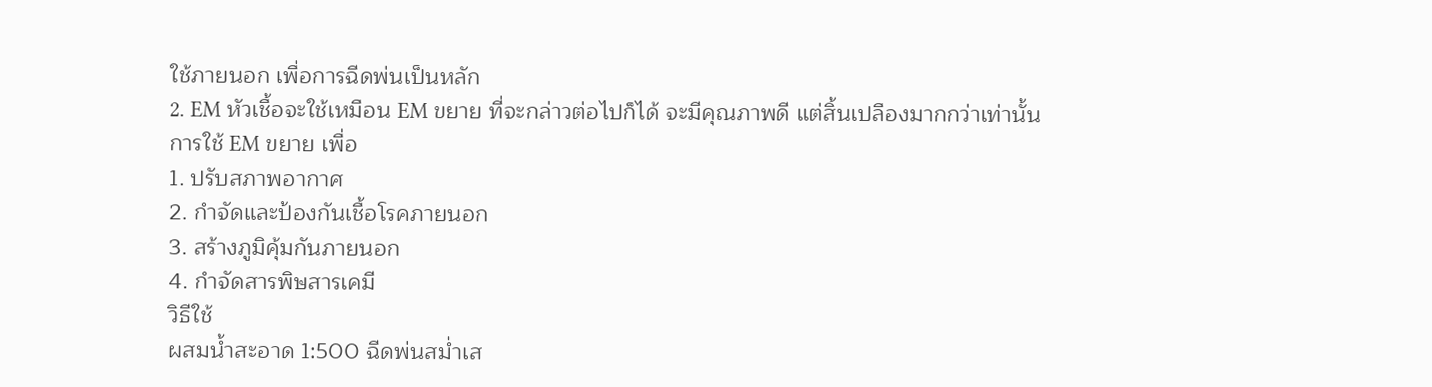ใช้ภายนอก เพื่อการฉีดพ่นเป็นหลัก
2. EM หัวเชื้อจะใช้เหมือน EM ขยาย ที่จะกล่าวต่อไปก็ได้ จะมีคุณภาพดี แต่สิ้นเปลืองมากกว่าเท่านั้น
การใช้ EM ขยาย เพื่อ
1. ปรับสภาพอากาศ
2. กำจัดและป้องกันเชื้อโรคภายนอก
3. สร้างภูมิคุ้มกันภายนอก
4. กำจัดสารพิษสารเคมี
วิธีใช้
ผสมน้ำสะอาด 1:500 ฉีดพ่นสม่ำเส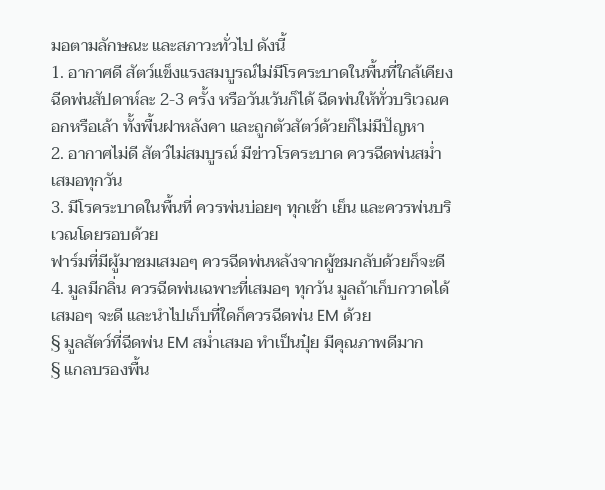มอตามลักษณะ และสภาวะทั่วไป ดังนี้
1. อากาศดี สัตว์แข็งแรงสมบูรณ์ไม่มีโรคระบาดในพื้นที่ใกล้เคียง ฉีดพ่นสัปดาห์ละ 2-3 ครั้ง หรือวันเว้นก็ได้ ฉีดพ่นให้ทั่วบริเวณคอกหรือเล้า ทั้งพื้นฝาหลังคา และถูกตัวสัตว์ด้วยก็ไม่มีปัญหา
2. อากาศไม่ดี สัตว์ไม่สมบูรณ์ มีข่าวโรคระบาด ควรฉีดพ่นสม่ำเสมอทุกวัน
3. มีโรคระบาดในพื้นที่ ควรพ่นบ่อยๆ ทุกเช้า เย็น และควรพ่นบริเวณโดยรอบด้วย
ฟาร์มที่มีผู้มาชมเสมอๆ ควรฉีดพ่นหลังจากผู้ชมกลับด้วยก็จะดี
4. มูลมีกลิ่น ควรฉีดพ่นเฉพาะที่เสมอๆ ทุกวัน มูลถ้าเก็บกวาดได้เสมอๆ จะดี และนำไปเก็บที่ใดก็ควรฉีดพ่น EM ด้วย
§ มูลสัตว์ที่ฉีดพ่น EM สม่ำเสมอ ทำเป็นปุ๋ย มีคุณภาพดีมาก
§ แกลบรองพื้น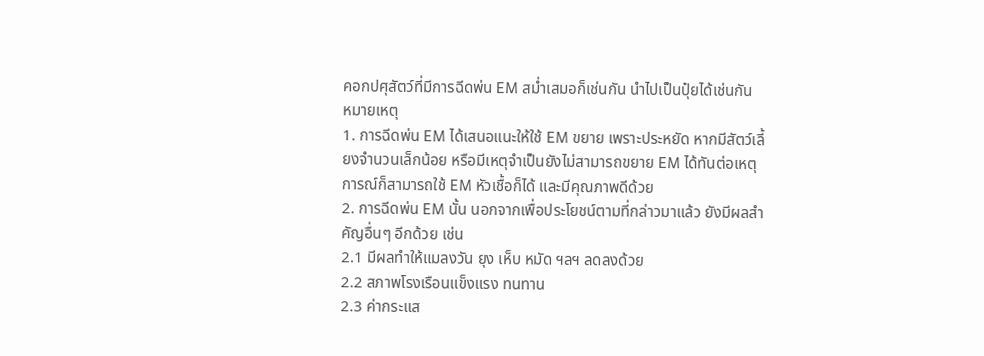คอกปศุสัตว์ที่มีการฉีดพ่น EM สม่ำเสมอก็เช่นกัน นำไปเป็นปุ๋ยได้เช่นกัน
หมายเหตุ
1. การฉีดพ่น EM ได้เสนอแนะให้ใช้ EM ขยาย เพราะประหยัด หากมีสัตว์เลี้ยงจำนวนเล็กน้อย หรือมีเหตุจำเป็นยังไม่สามารถขยาย EM ได้ทันต่อเหตุการณ์ก็สามารถใช้ EM หัวเชื้อก็ได้ และมีคุณภาพดีด้วย
2. การฉีดพ่น EM นั้น นอกจากเพื่อประโยชน์ตามที่กล่าวมาแล้ว ยังมีผลสำคัญอื่นๆ อีกด้วย เช่น
2.1 มีผลทำให้แมลงวัน ยุง เห็บ หมัด ฯลฯ ลดลงด้วย
2.2 สภาพโรงเรือนแข็งแรง ทนทาน
2.3 ค่ากระแส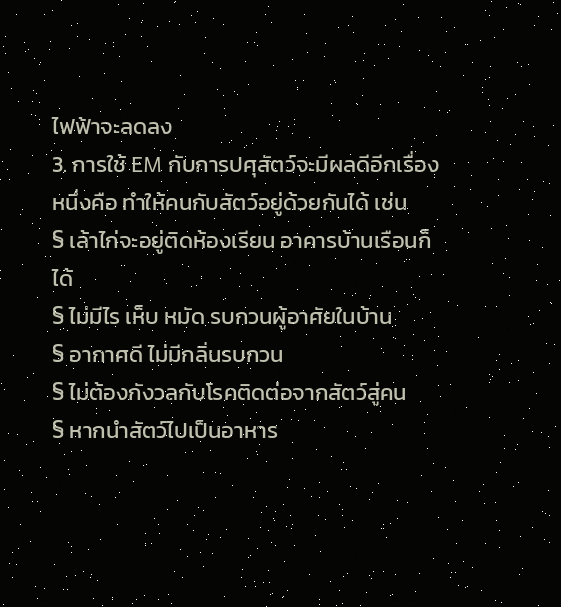ไฟฟ้าจะลดลง
3. การใช้ EM กับการปศุสัตว์จะมีผลดีอีกเรื่องหนึ่งคือ ทำให้คนกับสัตว์อยู่ด้วยกันได้ เช่น
§ เล้าไก่จะอยู่ติดห้องเรียน อาคารบ้านเรือนก็ได้
§ ไม่มีไร เห็บ หมัด รบกวนผู้อาศัยในบ้าน
§ อากาศดี ไม่มีกลิ่นรบกวน
§ ไม่ต้องกังวลกับโรคติดต่อจากสัตว์สู่คน
§ หากนำสัตว์ไปเป็นอาหาร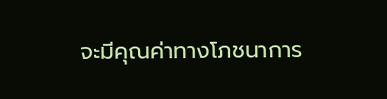จะมีคุณค่าทางโภชนาการ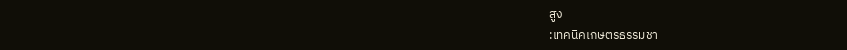สูง
:เทคนิคเกษตรธรรมชา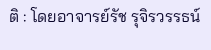ติ : โดยอาจารย์รัช รุจิรวรรธน์